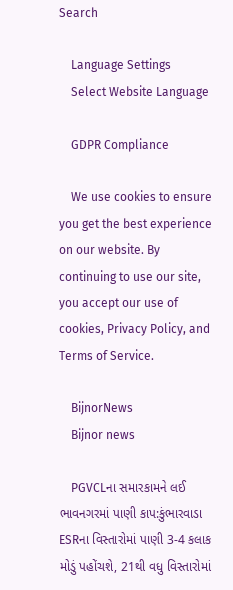Search

    Language Settings
    Select Website Language

    GDPR Compliance

    We use cookies to ensure you get the best experience on our website. By continuing to use our site, you accept our use of cookies, Privacy Policy, and Terms of Service.

    BijnorNews
    Bijnor news

    PGVCLના સમારકામને લઈ ભાવનગરમાં પાણી કાપ:કુંભારવાડા ESRના વિસ્તારોમાં પાણી 3-4 કલાક મોડું પહોંચશે, 21થી વધુ વિસ્તારોમાં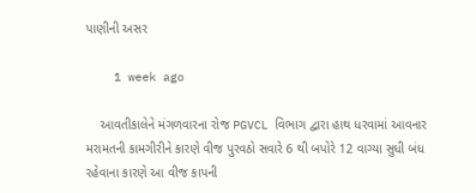પાણીની અસર

    1 week ago

    આવતીકાલેને મંગળવારના રોજ PGVCL વિભાગ દ્વારા હાથ ધરવામાં આવનાર મરામતની કામગીરીને કારણે વીજ પુરવઠો સવારે 6 થી બપોરે 12 વાગ્યા સુધી બંધ રહેવાના કારણે આ વીજ કાપની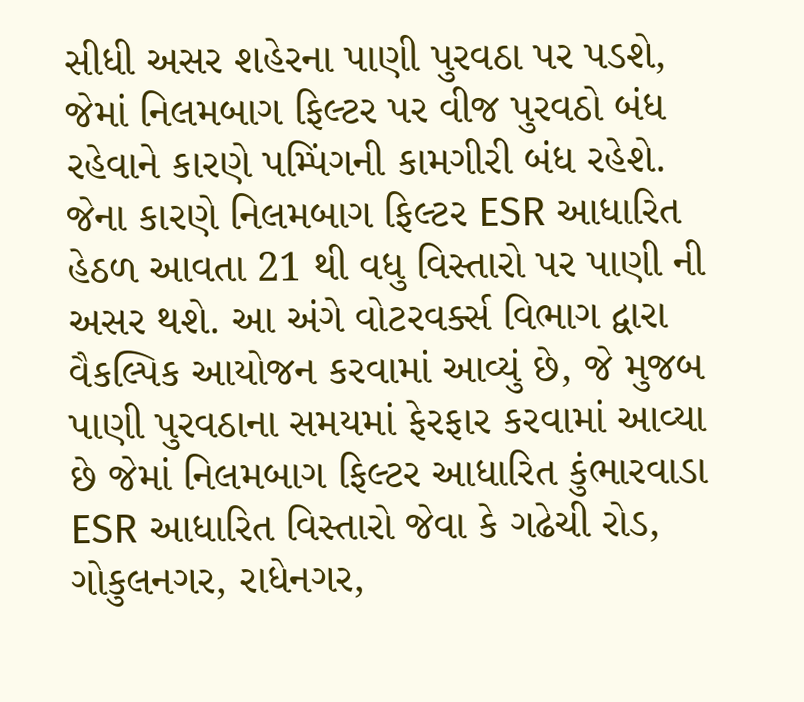સીધી અસર શહેરના પાણી પુરવઠા પર પડશે, જેમાં નિલમબાગ ફિલ્ટર પર વીજ પુરવઠો બંધ રહેવાને કારણે પમ્પિંગની કામગીરી બંધ રહેશે. જેના કારણે નિલમબાગ ફિલ્ટર ESR આધારિત હેઠળ આવતા 21 થી વધુ વિસ્તારો પર પાણી ની અસર થશે. આ અંગે વોટરવર્ક્સ વિભાગ દ્વારા વૈકલ્પિક આયોજન કરવામાં આવ્યું છે, જે મુજબ પાણી પુરવઠાના સમયમાં ફેરફાર કરવામાં આવ્યા છે જેમાં નિલમબાગ ફિલ્ટર આધારિત કુંભારવાડા ESR આધારિત વિસ્તારો જેવા કે ગઢેચી રોડ, ગોકુલનગર, રાધેનગર,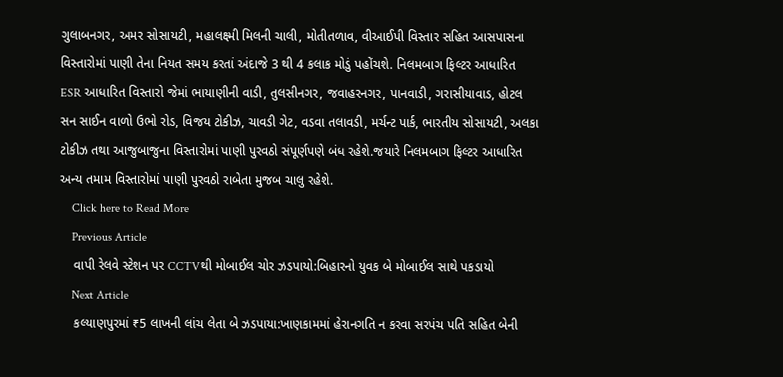ગુલાબનગર, અમર સોસાયટી, મહાલક્ષ્મી મિલની ચાલી, મોતીતળાવ, વીઆઈપી વિસ્તાર સહિત આસપાસના વિસ્તારોમાં પાણી તેના નિયત સમય કરતાં અંદાજે 3 થી 4 કલાક મોડું પહોંચશે. નિલમબાગ ફિલ્ટર આધારિત ESR આધારિત વિસ્તારો જેમાં ભાયાણીની વાડી, તુલસીનગર, જવાહરનગર, પાનવાડી, ગરાસીયાવાડ, હોટલ સન સાઈન વાળો ઉભો રોડ, વિજય ટોકીઝ, ચાવડી ગેટ, વડવા તલાવડી, મર્ચન્ટ પાર્ક, ભારતીય સોસાયટી, અલકા ટોકીઝ તથા આજુબાજુના વિસ્તારોમાં પાણી પુરવઠો સંપૂર્ણપણે બંધ રહેશે.જયારે નિલમબાગ ફિલ્ટર આધારિત અન્ય તમામ વિસ્તારોમાં પાણી પુરવઠો રાબેતા મુજબ ચાલુ રહેશે.
    Click here to Read More
    Previous Article
    વાપી રેલવે સ્ટેશન પર CCTVથી મોબાઈલ ચોર ઝડપાયો:બિહારનો યુવક બે મોબાઈલ સાથે પકડાયો
    Next Article
    કલ્યાણપુરમાં ₹5 લાખની લાંચ લેતા બે ઝડપાયા:ખાણકામમાં હેરાનગતિ ન કરવા સરપંચ પતિ સહિત બેની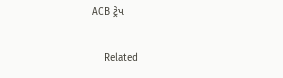ACB ટ્રેપ

    Related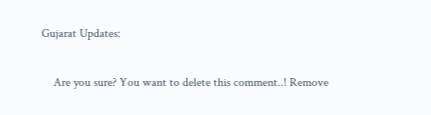Gujarat Updates:

    Are you sure? You want to delete this comment..! Remove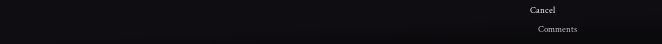Cancel

    Comments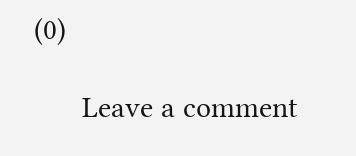(0)

      Leave a comment